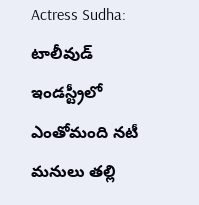Actress Sudha: టాలీవుడ్ ఇండస్ట్రీలో ఎంతోమంది నటీ మనులు తల్లి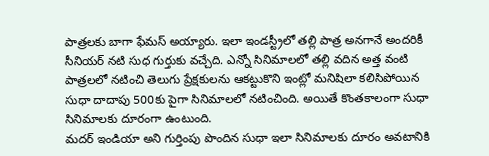పాత్రలకు బాగా ఫేమస్ అయ్యారు. ఇలా ఇండస్ట్రీలో తల్లి పాత్ర అనగానే అందరికీ సీనియర్ నటి సుధ గుర్తుకు వచ్చేది. ఎన్నో సినిమాలలో తల్లి వదిన అత్త వంటి పాత్రలలో నటించి తెలుగు ప్రేక్షకులను ఆకట్టుకొని ఇంట్లో మనిషిలా కలిసిపోయిన సుధా దాదాపు 500కు పైగా సినిమాలలో నటించింది. అయితే కొంతకాలంగా సుధా సినిమాలకు దూరంగా ఉంటుంది.
మదర్ ఇండియా అని గుర్తింపు పొందిన సుధా ఇలా సినిమాలకు దూరం అవటానికి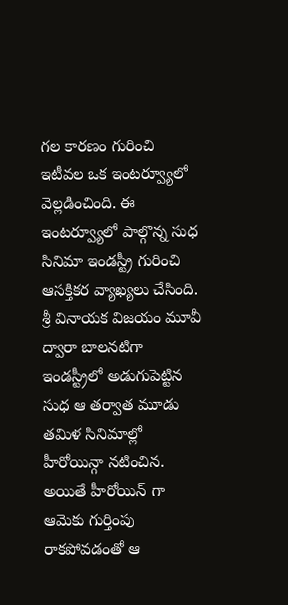గల కారణం గురించి ఇటీవల ఒక ఇంటర్వ్యూలో వెల్లడించింది. ఈ ఇంటర్వ్యూలో పాల్గొన్న సుధ సినిమా ఇండస్ట్రీ గురించి ఆసక్తికర వ్యాఖ్యలు చేసింది. శ్రీ వినాయక విజయం మూవీ ద్వారా బాలనటిగా ఇండస్ట్రీలో అడుగుపెట్టిన సుధ ఆ తర్వాత మూడు తమిళ సినిమాల్లో హీరోయిన్గా నటించిన. అయితే హీరోయిన్ గా ఆమెకు గుర్తింపు రాకపోవడంతో ఆ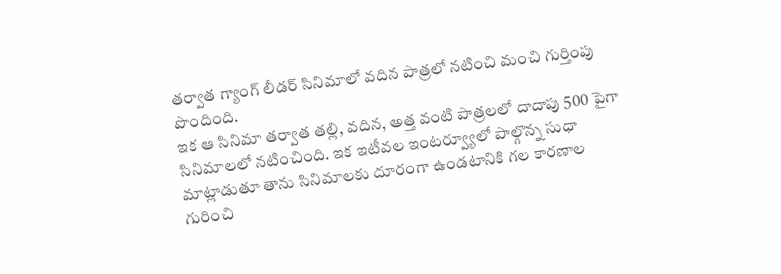తర్వాత గ్యాంగ్ లీడర్ సినిమాలో వదిన పాత్రలో నటించి మంచి గుర్తింపు పొందింది.
ఇక ఆ సినిమా తర్వాత తల్లి, వదిన, అత్త వంటి పాత్రలలో దాదాపు 500 పైగా సినిమాలలో నటించింది. ఇక ఇటీవల ఇంటర్వ్యూలో పాల్గొన్న సుధా మాట్లాడుతూ తాను సినిమాలకు దూరంగా ఉండటానికి గల కారణాల గురించి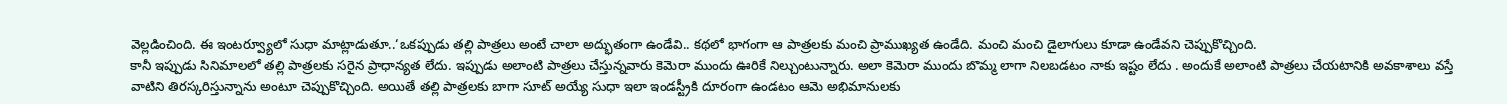వెల్లడించింది. ఈ ఇంటర్వ్యూలో సుధా మాట్లాడుతూ..‘ఒకప్పుడు తల్లి పాత్రలు అంటే చాలా అద్భుతంగా ఉండేవి.. కథలో భాగంగా ఆ పాత్రలకు మంచి ప్రాముఖ్యత ఉండేది. మంచి మంచి డైలాగులు కూడా ఉండేవని చెప్పుకొచ్చింది.
కానీ ఇప్పుడు సినిమాలలో తల్లి పాత్రలకు సరైన ప్రాధాన్యత లేదు. ఇప్పుడు అలాంటి పాత్రలు చేస్తున్నవారు కెమెరా ముందు ఊరికే నిల్చుంటున్నారు. అలా కెమెరా ముందు బొమ్మ లాగా నిలబడటం నాకు ఇష్టం లేదు . అందుకే అలాంటి పాత్రలు చేయటానికి అవకాశాలు వస్తే వాటిని తిరస్కరిస్తున్నాను అంటూ చెప్పుకొచ్చింది. అయితే తల్లి పాత్రలకు బాగా సూట్ అయ్యే సుధా ఇలా ఇండస్ట్రీకి దూరంగా ఉండటం ఆమె అభిమానులకు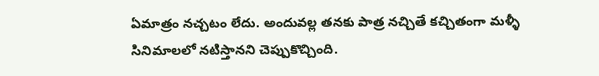ఏమాత్రం నచ్చటం లేదు. అందువల్ల తనకు పాత్ర నచ్చితే కచ్చితంగా మళ్ళీ సినిమాలలో నటిస్తానని చెప్పుకొచ్చింది.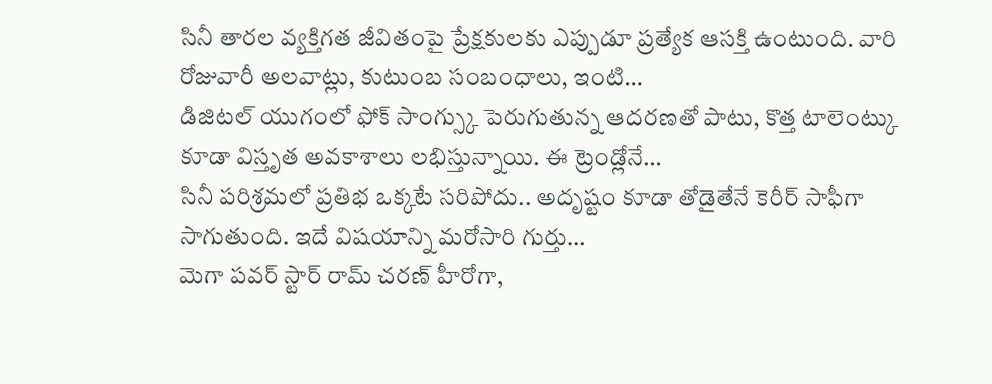సినీ తారల వ్యక్తిగత జీవితంపై ప్రేక్షకులకు ఎప్పుడూ ప్రత్యేక ఆసక్తి ఉంటుంది. వారి రోజువారీ అలవాట్లు, కుటుంబ సంబంధాలు, ఇంటి…
డిజిటల్ యుగంలో ఫోక్ సాంగ్స్కు పెరుగుతున్న ఆదరణతో పాటు, కొత్త టాలెంట్కు కూడా విస్తృత అవకాశాలు లభిస్తున్నాయి. ఈ ట్రెండ్లోనే…
సినీ పరిశ్రమలో ప్రతిభ ఒక్కటే సరిపోదు.. అదృష్టం కూడా తోడైతేనే కెరీర్ సాఫీగా సాగుతుంది. ఇదే విషయాన్ని మరోసారి గుర్తు…
మెగా పవర్ స్టార్ రామ్ చరణ్ హీరోగా,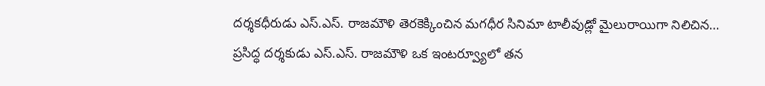దర్శకధీరుడు ఎస్.ఎస్. రాజమౌళి తెరకెక్కించిన మగధీర సినిమా టాలీవుడ్లో మైలురాయిగా నిలిచిన…
ప్రసిద్ధ దర్శకుడు ఎస్.ఎస్. రాజమౌళి ఒక ఇంటర్వ్యూలో తన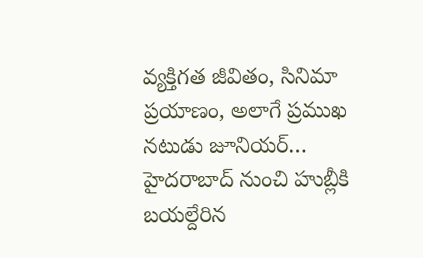వ్యక్తిగత జీవితం, సినిమా ప్రయాణం, అలాగే ప్రముఖ నటుడు జూనియర్…
హైదరాబాద్ నుంచి హుబ్లీకి బయల్దేరిన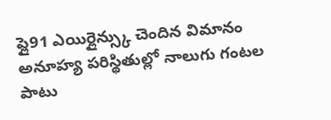ఫ్లై91 ఎయిర్లైన్స్కు చెందిన విమానం అనూహ్య పరిస్థితుల్లో నాలుగు గంటల పాటు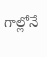గాల్లోనే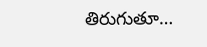తిరుగుతూ…